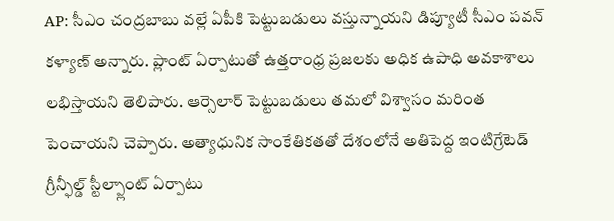AP: సీఎం చంద్రబాబు వల్లే ఏపీకి పెట్టుబడులు వస్తున్నాయని డిప్యూటీ సీఎం పవన్ కళ్యాణ్ అన్నారు. ప్లాంట్ ఏర్పాటుతో ఉత్తరాంధ్ర ప్రజలకు అధిక ఉపాధి అవకాశాలు లభిస్తాయని తెలిపారు. ఆర్సెలార్ పెట్టుబడులు తమలో విశ్వాసం మరింత పెంచాయని చెప్పారు. అత్యాధునిక సాంకేతికతతో దేశంలోనే అతిపెద్ద ఇంటిగ్రేటెడ్ గ్రీన్ఫీల్డ్ స్టీల్ప్లాంట్ ఏర్పాటు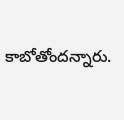కాబోతోందన్నారు.